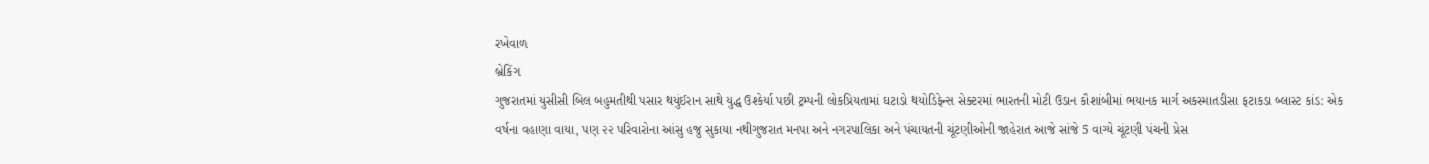રખેવાળ
બ્રેકિંગ
ગુજરાતમાં યુસીસી બિલ બહુમતીથી પસાર થયુંઈરાન સાથે યુદ્ધ ઉશ્કેર્યા પછી ટ્રમ્પની લોકપ્રિયતામાં ઘટાડો થયોડિફેન્સ સેક્ટરમાં ભારતની મોટી ઉડાન કૌશાંબીમાં ભયાનક માર્ગ અકસ્માતડીસા ફટાકડા બ્લાસ્ટ કાંડ: એક વર્ષના વહાણા વાયા, પણ ૨૨ પરિવારોના આંસુ હજુ સુકાયા નથીગુજરાત મનપા અને નગરપાલિકા અને પંચાયતની ચૂંટણીઓની જાહેરાત આજે સાંજે 5 વાગ્યે ચૂંટણી પંચની પ્રેસ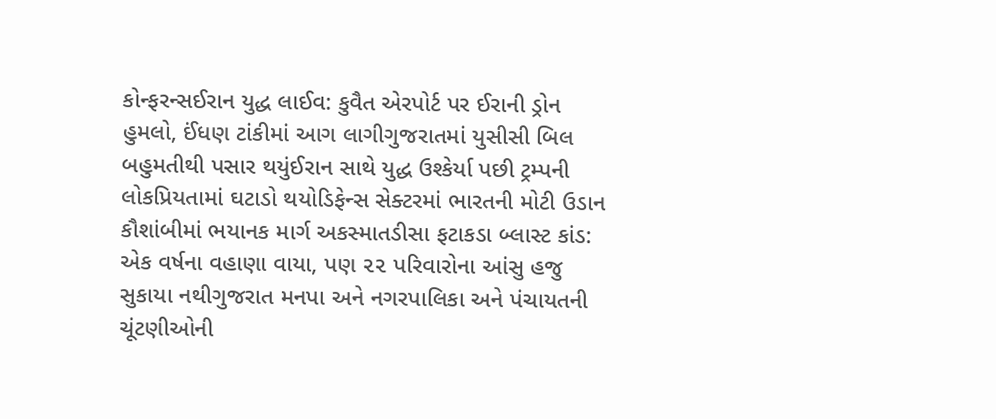કોન્ફરન્સઈરાન યુદ્ધ લાઈવ: કુવૈત એરપોર્ટ પર ઈરાની ડ્રોન હુમલો, ઈંધણ ટાંકીમાં આગ લાગીગુજરાતમાં યુસીસી બિલ બહુમતીથી પસાર થયુંઈરાન સાથે યુદ્ધ ઉશ્કેર્યા પછી ટ્રમ્પની લોકપ્રિયતામાં ઘટાડો થયોડિફેન્સ સેક્ટરમાં ભારતની મોટી ઉડાન કૌશાંબીમાં ભયાનક માર્ગ અકસ્માતડીસા ફટાકડા બ્લાસ્ટ કાંડ: એક વર્ષના વહાણા વાયા, પણ ૨૨ પરિવારોના આંસુ હજુ સુકાયા નથીગુજરાત મનપા અને નગરપાલિકા અને પંચાયતની ચૂંટણીઓની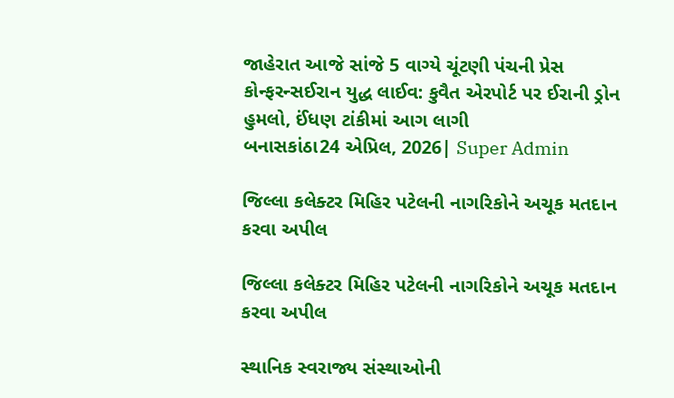જાહેરાત આજે સાંજે 5 વાગ્યે ચૂંટણી પંચની પ્રેસ કોન્ફરન્સઈરાન યુદ્ધ લાઈવ: કુવૈત એરપોર્ટ પર ઈરાની ડ્રોન હુમલો, ઈંધણ ટાંકીમાં આગ લાગી
બનાસકાંઠા24 એપ્રિલ, 2026| Super Admin

જિલ્લા કલેક્ટર મિહિર પટેલની નાગરિકોને અચૂક મતદાન કરવા અપીલ

જિલ્લા કલેક્ટર મિહિર પટેલની નાગરિકોને અચૂક મતદાન કરવા અપીલ

સ્થાનિક સ્વરાજ્ય સંસ્થાઓની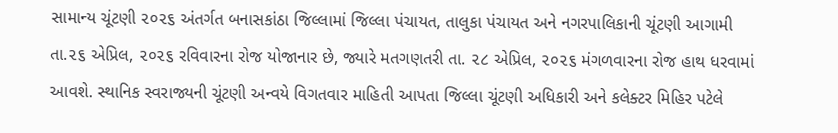સામાન્ય ચૂંટણી ૨૦૨૬ અંતર્ગત બનાસકાંઠા જિલ્લામાં જિલ્લા પંચાયત, તાલુકા પંચાયત અને નગરપાલિકાની ચૂંટણી આગામી તા.૨૬ એપ્રિલ, ૨૦૨૬ રવિવારના રોજ યોજાનાર છે, જ્યારે મતગણતરી તા. ૨૮ એપ્રિલ, ૨૦૨૬ મંગળવારના રોજ હાથ ધરવામાં આવશે. સ્થાનિક સ્વરાજ્યની ચૂંટણી અન્વયે વિગતવાર માહિતી આપતા જિલ્લા ચૂંટણી અધિકારી અને કલેક્ટર મિહિર પટેલે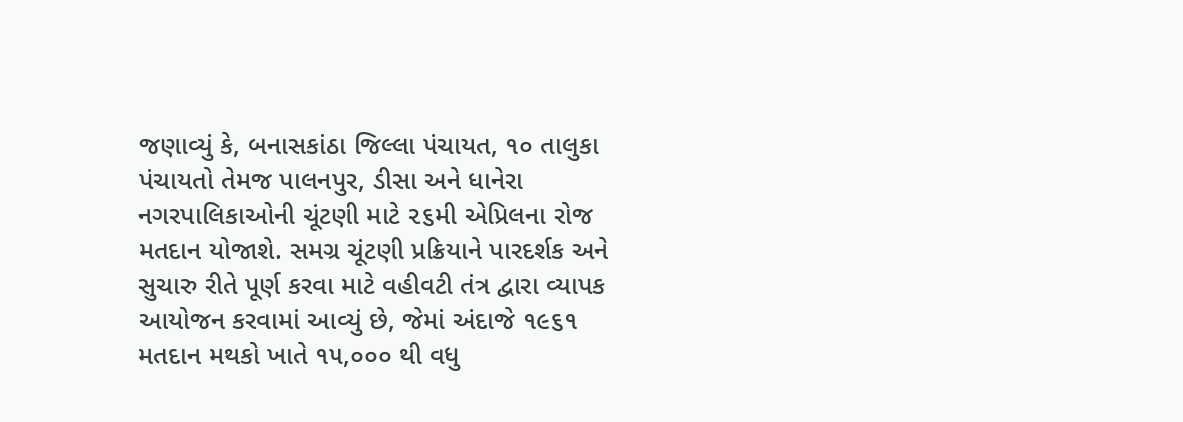જણાવ્યું કે, બનાસકાંઠા જિલ્લા પંચાયત, ૧૦ તાલુકા પંચાયતો તેમજ પાલનપુર, ડીસા અને ધાનેરા નગરપાલિકાઓની ચૂંટણી માટે ૨૬મી એપ્રિલના રોજ મતદાન યોજાશે. સમગ્ર ચૂંટણી પ્રક્રિયાને પારદર્શક અને સુચારુ રીતે પૂર્ણ કરવા માટે વહીવટી તંત્ર દ્વારા વ્યાપક આયોજન કરવામાં આવ્યું છે, જેમાં અંદાજે ૧૯૬૧ મતદાન મથકો ખાતે ૧૫,૦૦૦ થી વધુ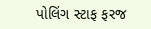પોલિંગ સ્ટાફ ફરજ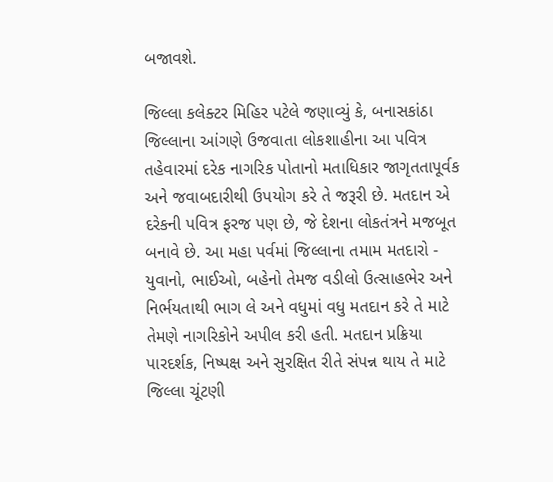બજાવશે.

જિલ્લા કલેક્ટર મિહિર પટેલે જણાવ્યું કે, બનાસકાંઠા જિલ્લાના આંગણે ઉજવાતા લોકશાહીના આ પવિત્ર તહેવારમાં દરેક નાગરિક પોતાનો મતાધિકાર જાગૃતતાપૂર્વક અને જવાબદારીથી ઉપયોગ કરે તે જરૂરી છે. મતદાન એ દરેકની પવિત્ર ફરજ પણ છે, જે દેશના લોકતંત્રને મજબૂત બનાવે છે. આ મહા પર્વમાં જિલ્લાના તમામ મતદારો - યુવાનો, ભાઈઓ, બહેનો તેમજ વડીલો ઉત્સાહભેર અને નિર્ભયતાથી ભાગ લે અને વધુમાં વધુ મતદાન કરે તે માટે તેમણે નાગરિકોને અપીલ કરી હતી. મતદાન પ્રક્રિયા પારદર્શક, નિષ્પક્ષ અને સુરક્ષિત રીતે સંપન્ન થાય તે માટે જિલ્લા ચૂંટણી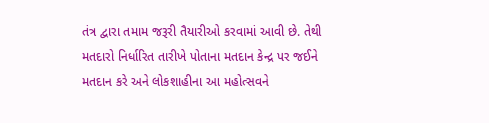તંત્ર દ્વારા તમામ જરૂરી તૈયારીઓ કરવામાં આવી છે. તેથી મતદારો નિર્ધારિત તારીખે પોતાના મતદાન કેન્દ્ર પર જઈને મતદાન કરે અને લોકશાહીના આ મહોત્સવને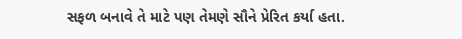સફળ બનાવે તે માટે પણ તેમણે સૌને પ્રેરિત કર્યા હતા.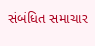સંબંધિત સમાચાર